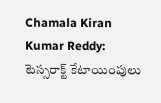Chamala Kiran Kumar Reddy: టెస్సరాక్ట్‌ కేటాయింపులు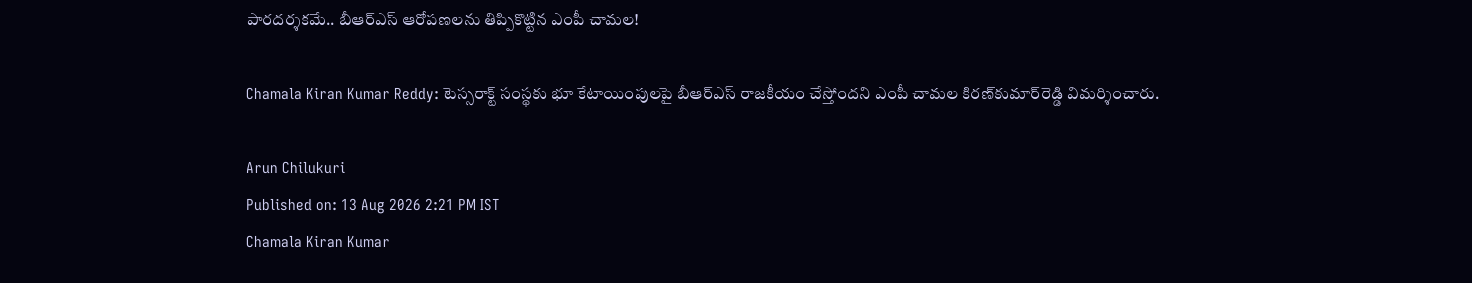పారదర్శకమే.. బీఆర్‌ఎస్ ఆరోపణలను తిప్పికొట్టిన ఎంపీ చామల!

Chamala Kiran Kumar Reddy: టెస్సరాక్ట్‌ సంస్థకు భూ కేటాయింపులపై బీఆర్‌ఎస్‌ రాజకీయం చేస్తోందని ఎంపీ చామల కిరణ్‌కుమార్‌రెడ్డి విమర్శించారు.

Arun Chilukuri
Published on: 13 Aug 2026 2:21 PM IST
Chamala Kiran Kumar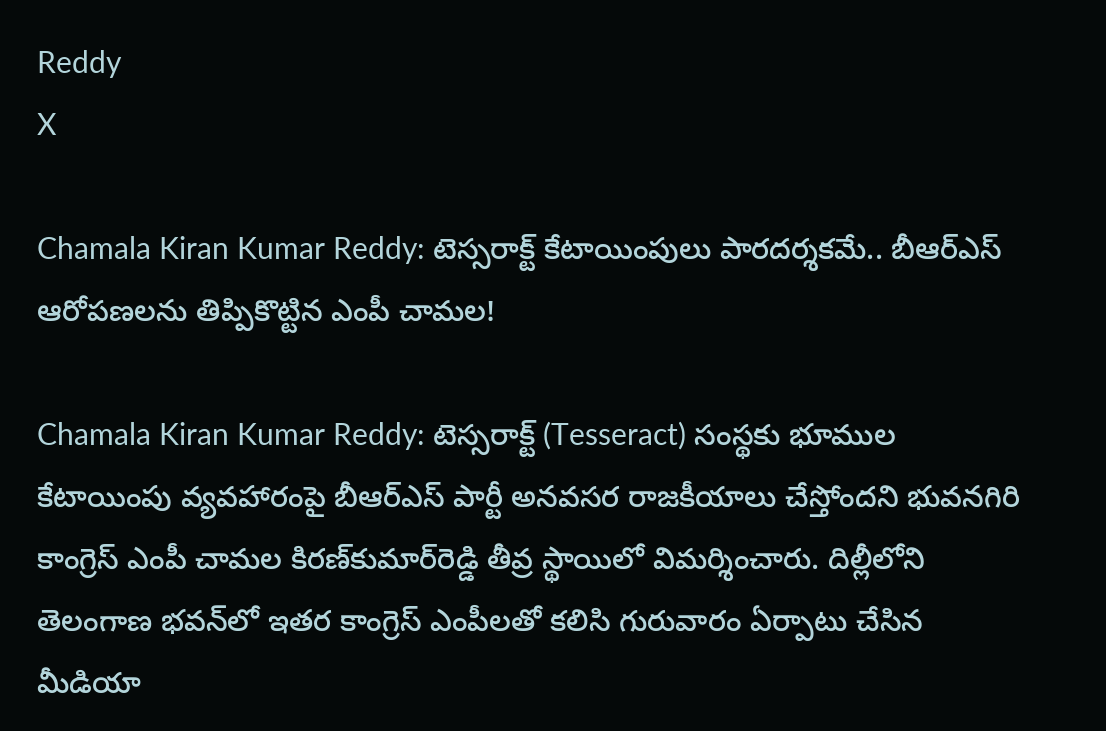Reddy
X

Chamala Kiran Kumar Reddy: టెస్సరాక్ట్‌ కేటాయింపులు పారదర్శకమే.. బీఆర్‌ఎస్ ఆరోపణలను తిప్పికొట్టిన ఎంపీ చామల!

Chamala Kiran Kumar Reddy: టెస్సరాక్ట్‌ (Tesseract) సంస్థకు భూముల కేటాయింపు వ్యవహారంపై బీఆర్‌ఎస్‌ పార్టీ అనవసర రాజకీయాలు చేస్తోందని భువనగిరి కాంగ్రెస్ ఎంపీ చామల కిరణ్‌కుమార్‌రెడ్డి తీవ్ర స్థాయిలో విమర్శించారు. దిల్లీలోని తెలంగాణ భవన్‌లో ఇతర కాంగ్రెస్ ఎంపీలతో కలిసి గురువారం ఏర్పాటు చేసిన మీడియా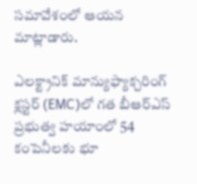సమావేశంలో ఆయన మాట్లాడారు.

ఎలక్ట్రానిక్‌ మాన్యుఫ్యాక్చరింగ్‌ క్లస్టర్‌ (EMC)లో గత బీఆర్‌ఎస్‌ ప్రభుత్వ హయాంలో 54 కంపెనీలకు భూ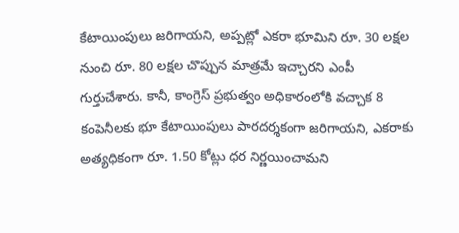కేటాయింపులు జరిగాయని, అప్పట్లో ఎకరా భూమిని రూ. 30 లక్షల నుంచి రూ. 80 లక్షల చొప్పున మాత్రమే ఇచ్చారని ఎంపీ గుర్తుచేశారు. కానీ, కాంగ్రెస్‌ ప్రభుత్వం అధికారంలోకి వచ్చాక 8 కంపెనీలకు భూ కేటాయింపులు పారదర్శకంగా జరిగాయని, ఎకరాకు అత్యధికంగా రూ. 1.50 కోట్లు ధర నిర్ణయించామని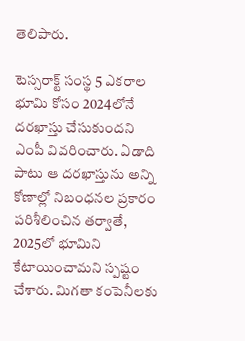తెలిపారు.

టెస్సరాక్ట్‌ సంస్థ 5 ఎకరాల భూమి కోసం 2024లోనే దరఖాస్తు చేసుకుందని ఎంపీ వివరించారు. ఏడాది పాటు ఆ దరఖాస్తును అన్ని కోణాల్లో నిబంధనల ప్రకారం పరిశీలించిన తర్వాతే, 2025లో భూమిని కేటాయించామని స్పష్టం చేశారు. మిగతా కంపెనీలకు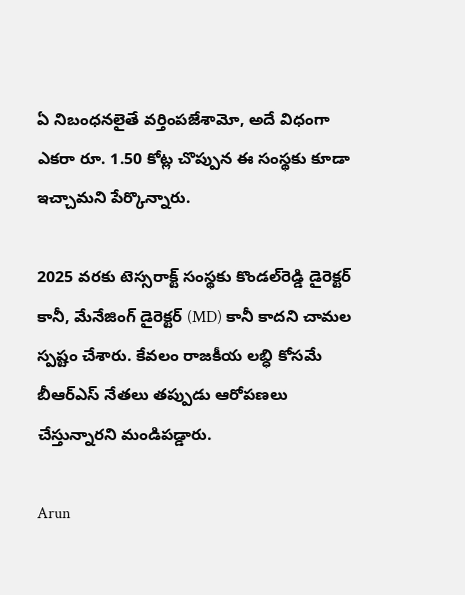ఏ నిబంధనలైతే వర్తింపజేశామో, అదే విధంగా ఎకరా రూ. 1.50 కోట్ల చొప్పున ఈ సంస్థకు కూడా ఇచ్చామని పేర్కొన్నారు.

2025 వరకు టెస్సరాక్ట్‌ సంస్థకు కొండల్‌రెడ్డి డైరెక్టర్ కానీ, మేనేజింగ్ డైరెక్టర్ (MD) కానీ కాదని చామల స్పష్టం చేశారు. కేవలం రాజకీయ లబ్ధి కోసమే బీఆర్‌ఎస్ నేతలు తప్పుడు ఆరోపణలు చేస్తున్నారని మండిపడ్డారు.

Arun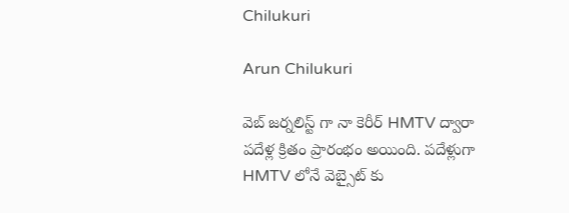Chilukuri

Arun Chilukuri

వెబ్ జర్నలిస్ట్ గా నా కెరీర్ HMTV ద్వారా పదేళ్ల క్రితం ప్రారంభం అయింది. పదేళ్లుగా HMTV లోనే వెబ్సైట్ కు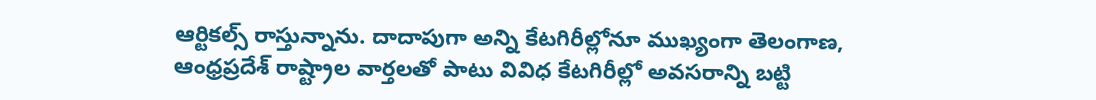ఆర్టికల్స్ రాస్తున్నాను. దాదాపుగా అన్ని కేటగిరీల్లోనూ ముఖ్యంగా తెలంగాణ, ఆంధ్రప్రదేశ్ రాష్ట్రాల వార్తలతో పాటు వివిధ కేటగిరీల్లో అవసరాన్ని బట్టి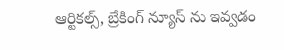ఆర్టికల్స్, బ్రేకింగ్ న్యూస్ ను ఇవ్వడం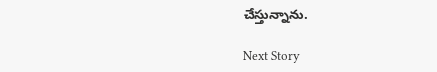చేస్తున్నాను.

Next Story